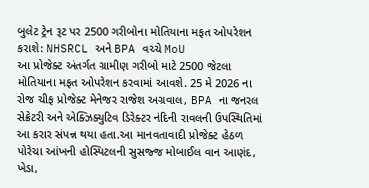બુલેટ ટ્રેન રૂટ પર 2500 ગરીબોના મોતિયાના મફત ઓપરેશન કરાશે: NHSRCL અને BPA વચ્ચે MoU
આ પ્રોજેક્ટ અંતર્ગત ગ્રામીણ ગરીબો માટે 2500 જેટલા મોતિયાના મફત ઓપરેશન કરવામાં આવશે. 25 મે 2026 ના રોજ ચીફ પ્રોજેક્ટ મેનેજર રાજેશ અગ્રવાલ, BPA ના જનરલ સેક્રેટરી અને એક્ઝિક્યુટિવ ડિરેક્ટર નંદિની રાવલની ઉપસ્થિતિમાં આ કરાર સંપન્ન થયા હતા.આ માનવતાવાદી પ્રોજેક્ટ હેઠળ પોરેચા આંખની હોસ્પિટલની સુસજ્જ મોબાઈલ વાન આણંદ, ખેડા,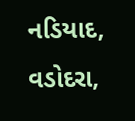નડિયાદ, વડોદરા,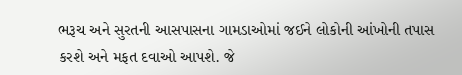ભરૂચ અને સુરતની આસપાસના ગામડાઓમાં જઈને લોકોની આંખોની તપાસ કરશે અને મફત દવાઓ આપશે. જે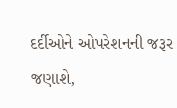દર્દીઓને ઓપરેશનની જરૂર જણાશે,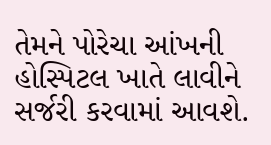તેમને પોરેચા આંખની હોસ્પિટલ ખાતે લાવીને સર્જરી કરવામાં આવશે.